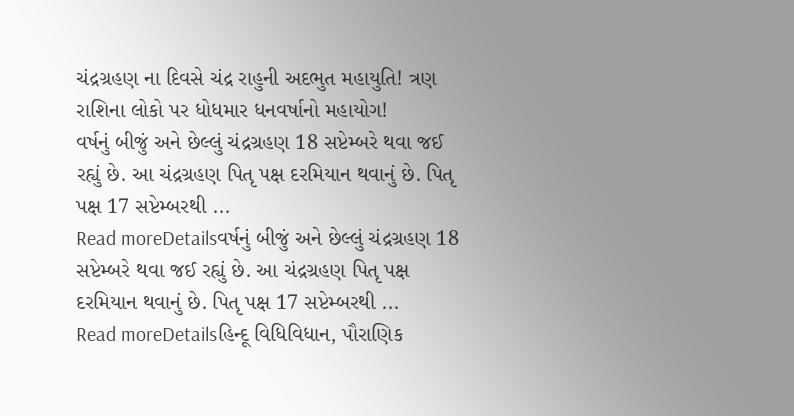ચંદ્રગ્રહણ ના દિવસે ચંદ્ર રાહુની અદભુત મહાયુતિ! ત્રણ રાશિના લોકો પર ધોધમાર ધનવર્ષાનો મહાયોગ!
વર્ષનું બીજું અને છેલ્લું ચંદ્રગ્રહણ 18 સપ્ટેમ્બરે થવા જઈ રહ્યું છે. આ ચંદ્રગ્રહણ પિતૃ પક્ષ દરમિયાન થવાનું છે. પિતૃ પક્ષ 17 સપ્ટેમ્બરથી ...
Read moreDetailsવર્ષનું બીજું અને છેલ્લું ચંદ્રગ્રહણ 18 સપ્ટેમ્બરે થવા જઈ રહ્યું છે. આ ચંદ્રગ્રહણ પિતૃ પક્ષ દરમિયાન થવાનું છે. પિતૃ પક્ષ 17 સપ્ટેમ્બરથી ...
Read moreDetailsહિન્દૂ વિધિવિધાન, પૌરાણિક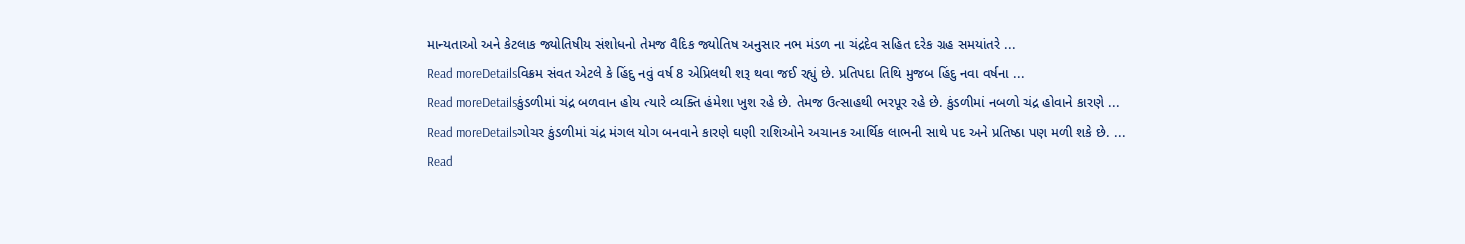માન્યતાઓ અને કેટલાક જ્યોતિષીય સંશોધનો તેમજ વૈદિક જ્યોતિષ અનુસાર નભ મંડળ ના ચંદ્રદેવ સહિત દરેક ગ્રહ સમયાંતરે ...
Read moreDetailsવિક્રમ સંવત એટલે કે હિંદુ નવું વર્ષ 8 એપ્રિલથી શરૂ થવા જઈ રહ્યું છે. પ્રતિપદા તિથિ મુજબ હિંદુ નવા વર્ષના ...
Read moreDetailsકુંડળીમાં ચંદ્ર બળવાન હોય ત્યારે વ્યક્તિ હંમેશા ખુશ રહે છે. તેમજ ઉત્સાહથી ભરપૂર રહે છે. કુંડળીમાં નબળો ચંદ્ર હોવાને કારણે ...
Read moreDetailsગોચર કુંડળીમાં ચંદ્ર મંગલ યોગ બનવાને કારણે ઘણી રાશિઓને અચાનક આર્થિક લાભની સાથે પદ અને પ્રતિષ્ઠા પણ મળી શકે છે. ...
Read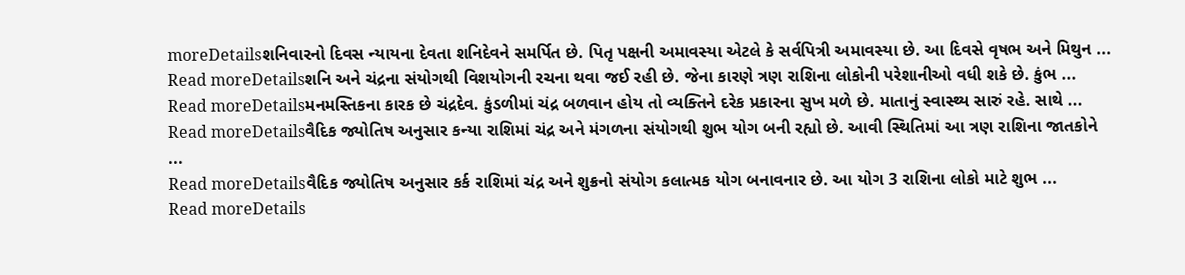moreDetailsશનિવારનો દિવસ ન્યાયના દેવતા શનિદેવને સમર્પિત છે. પિતૃ પક્ષની અમાવસ્યા એટલે કે સર્વપિત્રી અમાવસ્યા છે. આ દિવસે વૃષભ અને મિથુન ...
Read moreDetailsશનિ અને ચંદ્રના સંયોગથી વિશયોગની રચના થવા જઈ રહી છે. જેના કારણે ત્રણ રાશિના લોકોની પરેશાનીઓ વધી શકે છે. કુંભ ...
Read moreDetailsમનમસ્તિકના કારક છે ચંદ્રદેવ. કુંડળીમાં ચંદ્ર બળવાન હોય તો વ્યક્તિને દરેક પ્રકારના સુખ મળે છે. માતાનું સ્વાસ્થ્ય સારું રહે. સાથે ...
Read moreDetailsવૈદિક જ્યોતિષ અનુસાર કન્યા રાશિમાં ચંદ્ર અને મંગળના સંયોગથી શુભ યોગ બની રહ્યો છે. આવી સ્થિતિમાં આ ત્રણ રાશિના જાતકોને ...
Read moreDetailsવૈદિક જ્યોતિષ અનુસાર કર્ક રાશિમાં ચંદ્ર અને શુક્રનો સંયોગ કલાત્મક યોગ બનાવનાર છે. આ યોગ 3 રાશિના લોકો માટે શુભ ...
Read moreDetails